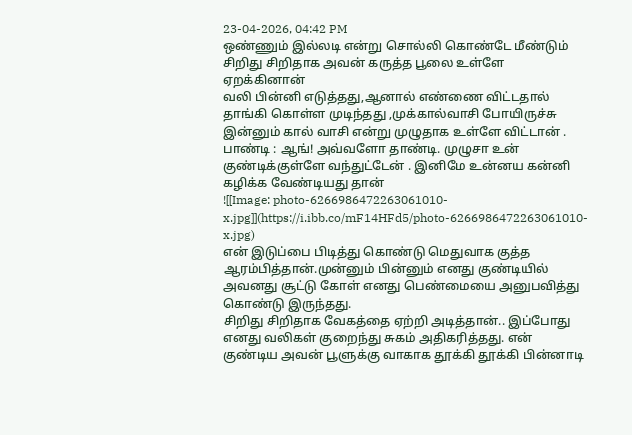23-04-2026, 04:42 PM
ஒண்ணும் இல்லடி என்று சொல்லி கொண்டே மீண்டும் சிறிது சிறிதாக அவன் கருத்த பூலை உள்ளே ஏறக்கினான்
வலி பின்னி எடுத்தது,ஆனால் எண்ணை விட்டதால் தாங்கி கொள்ள முடிந்தது ,முக்கால்வாசி போயிருச்சு இன்னும் கால் வாசி என்று முழுதாக உள்ளே விட்டான் .
பாண்டி : ஆங்! அவ்வளோ தாண்டி. முழுசா உன் குண்டிக்குள்ளே வந்துட்டேன் . இனிமே உன்னய கன்னி கழிக்க வேண்டியது தான்
![[Image: photo-6266986472263061010-x.jpg]](https://i.ibb.co/mF14HFd5/photo-6266986472263061010-x.jpg)
என் இடுப்பை பிடித்து கொண்டு மெதுவாக குத்த ஆரம்பித்தான்.முன்னும் பின்னும் எனது குண்டியில் அவனது சூட்டு கோள் எனது பெண்மையை அனுபவித்து கொண்டு இருந்தது.
சிறிது சிறிதாக வேகத்தை ஏற்றி அடித்தான்.. இப்போது எனது வலிகள் குறைந்து சுகம் அதிகரித்தது. என் குண்டிய அவன் பூளுக்கு வாகாக தூக்கி தூக்கி பின்னாடி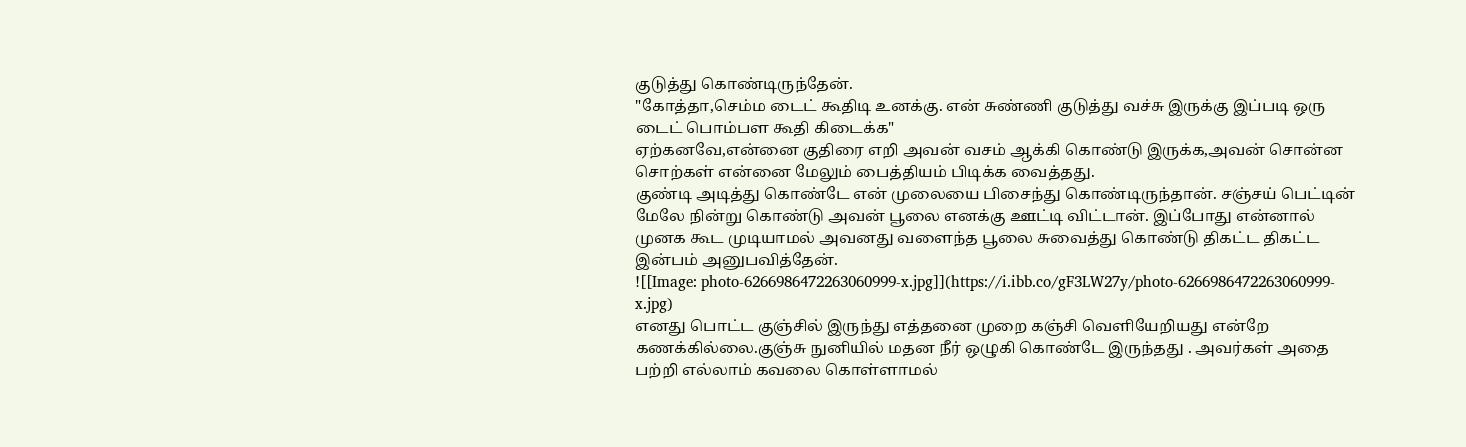குடுத்து கொண்டிருந்தேன்.
"கோத்தா,செம்ம டைட் கூதிடி உனக்கு. என் சுண்ணி குடுத்து வச்சு இருக்கு இப்படி ஒரு டைட் பொம்பள கூதி கிடைக்க"
ஏற்கனவே,என்னை குதிரை எறி அவன் வசம் ஆக்கி கொண்டு இருக்க,அவன் சொன்ன சொற்கள் என்னை மேலும் பைத்தியம் பிடிக்க வைத்தது.
குண்டி அடித்து கொண்டே என் முலையை பிசைந்து கொண்டிருந்தான். சஞ்சய் பெட்டின் மேலே நின்று கொண்டு அவன் பூலை எனக்கு ஊட்டி விட்டான். இப்போது என்னால் முனக கூட முடியாமல் அவனது வளைந்த பூலை சுவைத்து கொண்டு திகட்ட திகட்ட இன்பம் அனுபவித்தேன்.
![[Image: photo-6266986472263060999-x.jpg]](https://i.ibb.co/gF3LW27y/photo-6266986472263060999-x.jpg)
எனது பொட்ட குஞ்சில் இருந்து எத்தனை முறை கஞ்சி வெளியேறியது என்றே கணக்கில்லை.குஞ்சு நுனியில் மதன நீர் ஒழுகி கொண்டே இருந்தது . அவர்கள் அதை பற்றி எல்லாம் கவலை கொள்ளாமல்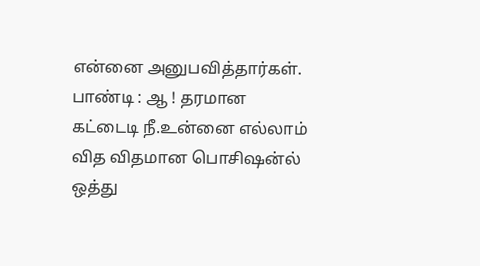என்னை அனுபவித்தார்கள்.
பாண்டி : ஆ ! தரமான கட்டைடி நீ.உன்னை எல்லாம் வித விதமான பொசிஷன்ல் ஒத்து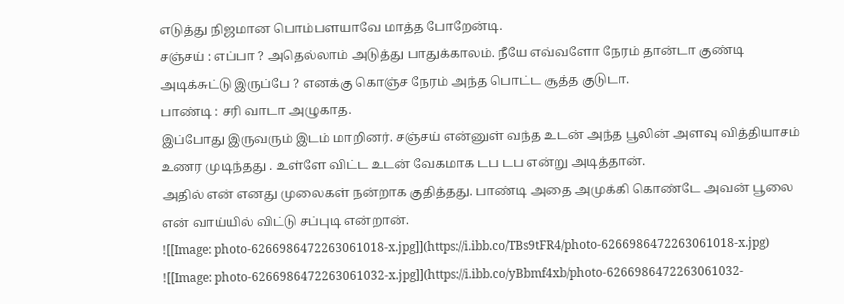எடுத்து நிஜமான பொம்பளயாவே மாத்த போறேன்டி.
சஞ்சய் : எப்பா ? அதெல்லாம் அடுத்து பாதுக்காலம். நீயே எவ்வளோ நேரம் தான்டா குண்டி அடிக்சுட்டு இருப்பே ? எனக்கு கொஞ்ச நேரம் அந்த பொட்ட சூத்த குடுடா.
பாண்டி : சரி வாடா அழுகாத.
இப்போது இருவரும் இடம் மாறினர். சஞ்சய் என்னுள் வந்த உடன் அந்த பூலின் அளவு வித்தியாசம் உணர முடிந்தது . உள்ளே விட்ட உடன் வேகமாக டப டப என்று அடித்தான்.
அதில் என் எனது முலைகள் நன்றாக குதித்தது. பாண்டி அதை அமுக்கி கொண்டே அவன் பூலை என் வாய்யில் விட்டு சப்புடி என்றான்.
![[Image: photo-6266986472263061018-x.jpg]](https://i.ibb.co/TBs9tFR4/photo-6266986472263061018-x.jpg)
![[Image: photo-6266986472263061032-x.jpg]](https://i.ibb.co/yBbmf4xb/photo-6266986472263061032-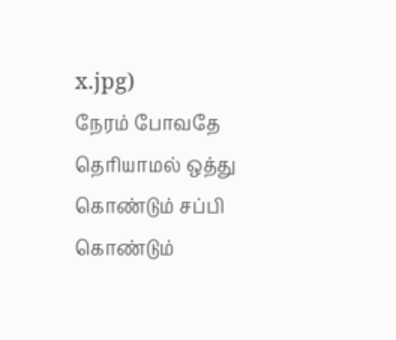x.jpg)
நேரம் போவதே தெரியாமல் ஒத்து கொண்டும் சப்பி கொண்டும்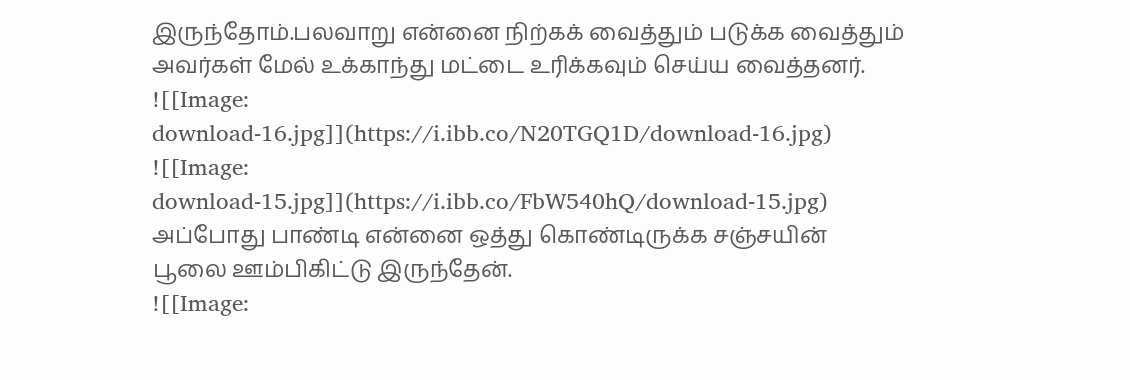இருந்தோம்.பலவாறு என்னை நிற்கக் வைத்தும் படுக்க வைத்தும் அவர்கள் மேல் உக்காந்து மட்டை உரிக்கவும் செய்ய வைத்தனர்.
![[Image: download-16.jpg]](https://i.ibb.co/N20TGQ1D/download-16.jpg)
![[Image: download-15.jpg]](https://i.ibb.co/FbW540hQ/download-15.jpg)
அப்போது பாண்டி என்னை ஒத்து கொண்டிருக்க சஞ்சயின் பூலை ஊம்பிகிட்டு இருந்தேன்.
![[Image: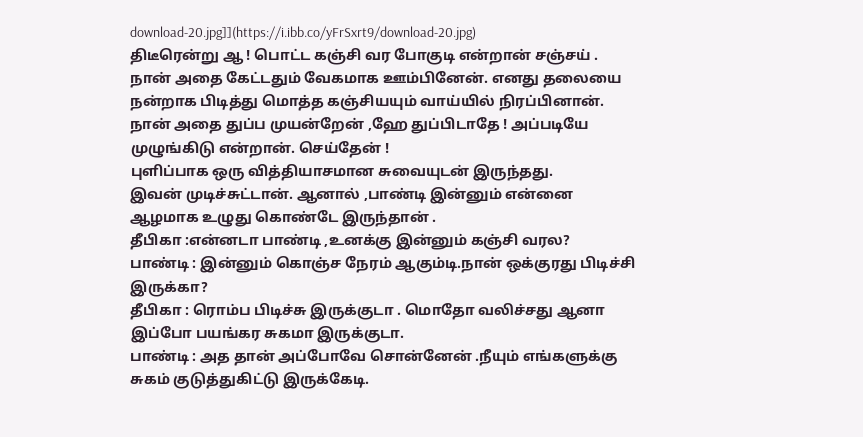download-20.jpg]](https://i.ibb.co/yFrSxrt9/download-20.jpg)
திடீரென்று ஆ ! பொட்ட கஞ்சி வர போகுடி என்றான் சஞ்சய் . நான் அதை கேட்டதும் வேகமாக ஊம்பினேன். எனது தலையை நன்றாக பிடித்து மொத்த கஞ்சியயும் வாய்யில் நிரப்பினான்.
நான் அதை துப்ப முயன்றேன் ,ஹே துப்பிடாதே ! அப்படியே முழுங்கிடு என்றான். செய்தேன் !
புளிப்பாக ஒரு வித்தியாசமான சுவையுடன் இருந்தது.
இவன் முடிச்சுட்டான். ஆனால் ,பாண்டி இன்னும் என்னை ஆழமாக உழுது கொண்டே இருந்தான் .
தீபிகா :என்னடா பாண்டி ,உனக்கு இன்னும் கஞ்சி வரல?
பாண்டி : இன்னும் கொஞ்ச நேரம் ஆகும்டி.நான் ஒக்குரது பிடிச்சி இருக்கா?
தீபிகா : ரொம்ப பிடிச்சு இருக்குடா . மொதோ வலிச்சது ஆனா இப்போ பயங்கர சுகமா இருக்குடா.
பாண்டி : அத தான் அப்போவே சொன்னேன் .நீயும் எங்களுக்கு சுகம் குடுத்துகிட்டு இருக்கேடி.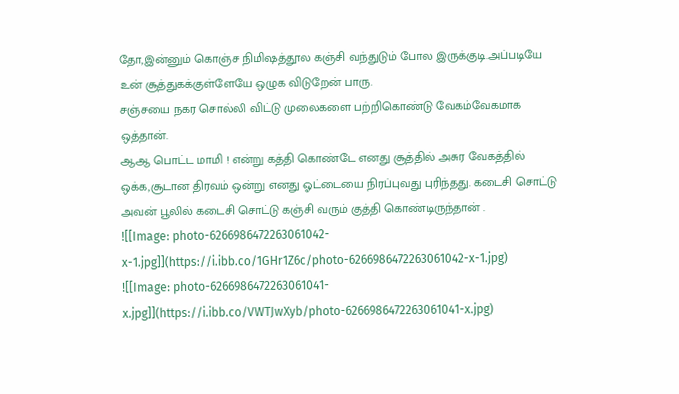தோ,இன்னும் கொஞ்ச நிமிஷத்தூல கஞ்சி வந்துடும் போல இருக்குடி.அப்படியே உன் சூத்துகக்குள்ளேயே ஒழுக விடுறேன் பாரு.
சஞ்சயை நகர சொல்லி விட்டு முலைகளை பற்றிகொண்டு வேகம்வேகமாக ஒத்தான்.
ஆஆ பொட்ட மாமி ! என்று கத்தி கொண்டே எனது சூத்தில் அசுர வேகத்தில் ஒக்க,சூடான திரவம் ஒன்று எனது ஓட்டையை நிரப்புவது புரிந்தது. கடைசி சொட்டு அவன் பூலில் கடைசி சொட்டு கஞ்சி வரும் குத்தி கொண்டிருந்தான் .
![[Image: photo-6266986472263061042-x-1.jpg]](https://i.ibb.co/1GHr1Z6c/photo-6266986472263061042-x-1.jpg)
![[Image: photo-6266986472263061041-x.jpg]](https://i.ibb.co/VWTJwXyb/photo-6266986472263061041-x.jpg)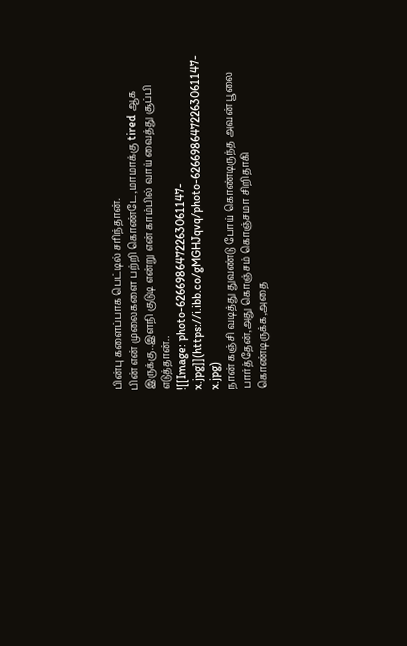பின்பு களைப்பாக பெட்டில் சரிந்தான்.
பின் என் முலைகளை பற்றி கொண்டே,மாமாக்கு tired ஆக இருக்கு..இளநி குடுடி என்று என் காம்பில் வாய் வைத்து சூப்பி எடுத்தான்..
![[Image: photo-6266986472263061147-x.jpg]](https://i.ibb.co/gMGHJqvq/photo-6266986472263061147-x.jpg)
நான் கஞ்சி வடித்து துவண்டு போய் கொண்டிருந்த அவன் பூலை பார்த்தேன்,அது கொஞ்சம் கொஞ்சமா சிறிதாகி கொண்டிருக்க,அதை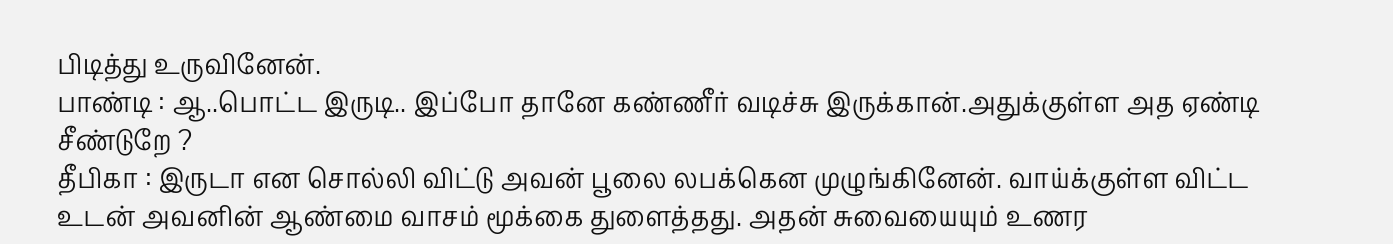பிடித்து உருவினேன்.
பாண்டி : ஆ..பொட்ட இருடி.. இப்போ தானே கண்ணீர் வடிச்சு இருக்கான்.அதுக்குள்ள அத ஏண்டி சீண்டுறே ?
தீபிகா : இருடா என சொல்லி விட்டு அவன் பூலை லபக்கென முழுங்கினேன். வாய்க்குள்ள விட்ட உடன் அவனின் ஆண்மை வாசம் மூக்கை துளைத்தது. அதன் சுவையையும் உணர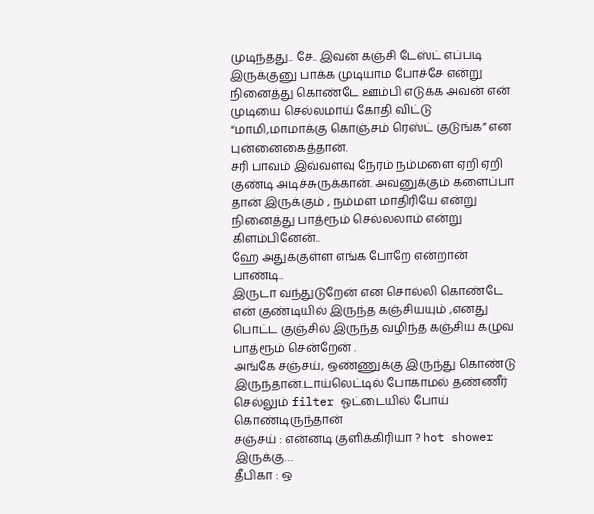முடிந்தது.. சே.. இவன் கஞ்சி டேஸ்ட் எப்படி இருக்குனு பாக்க முடியாம போச்சே என்று நினைத்து கொண்டே ஊம்பி எடுக்க அவன் என் முடியை செல்லமாய் கோதி விட்டு “மாமி,மாமாக்கு கொஞ்சம் ரெஸ்ட் குடுங்க” என புன்னைகைத்தான்.
சரி பாவம் இவ்வளவு நேரம் நம்மளை ஏறி ஏறி குண்டி அடிச்சுருக்கான். அவனுக்கும் களைப்பா தான் இருக்கும் , நம்மள மாதிரியே என்று நினைத்து பாத்ரூம் செல்லலாம் என்று கிளம்பினேன்..
ஹே அதுக்குள்ள எங்க போறே என்றான் பாண்டி..
இருடா வந்துடுறேன் என சொல்லி கொண்டே என் குண்டியில் இருந்த கஞ்சியயும் ,எனது பொட்ட குஞ்சில் இருந்த வழிந்த கஞ்சிய கழுவ பாத்ரூம் சென்றேன் .
அங்கே சஞ்சய், ஒண்ணுக்கு இருந்து கொண்டு இருந்தான்.டாய்லெட்டில் போகாமல் தண்ணீர் செல்லும் filter ஓட்டையில் போய் கொண்டிருந்தான்
சஞ்சய் : என்னடி குளிக்கிரியா ? hot shower இருக்கு…
தீபிகா : ஒ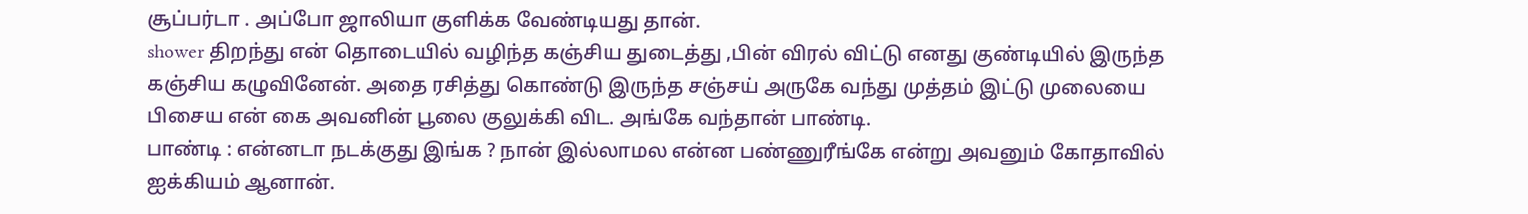சூப்பர்டா . அப்போ ஜாலியா குளிக்க வேண்டியது தான்.
shower திறந்து என் தொடையில் வழிந்த கஞ்சிய துடைத்து ,பின் விரல் விட்டு எனது குண்டியில் இருந்த கஞ்சிய கழுவினேன். அதை ரசித்து கொண்டு இருந்த சஞ்சய் அருகே வந்து முத்தம் இட்டு முலையை பிசைய என் கை அவனின் பூலை குலுக்கி விட. அங்கே வந்தான் பாண்டி.
பாண்டி : என்னடா நடக்குது இங்க ? நான் இல்லாமல என்ன பண்ணுரீங்கே என்று அவனும் கோதாவில் ஐக்கியம் ஆனான்.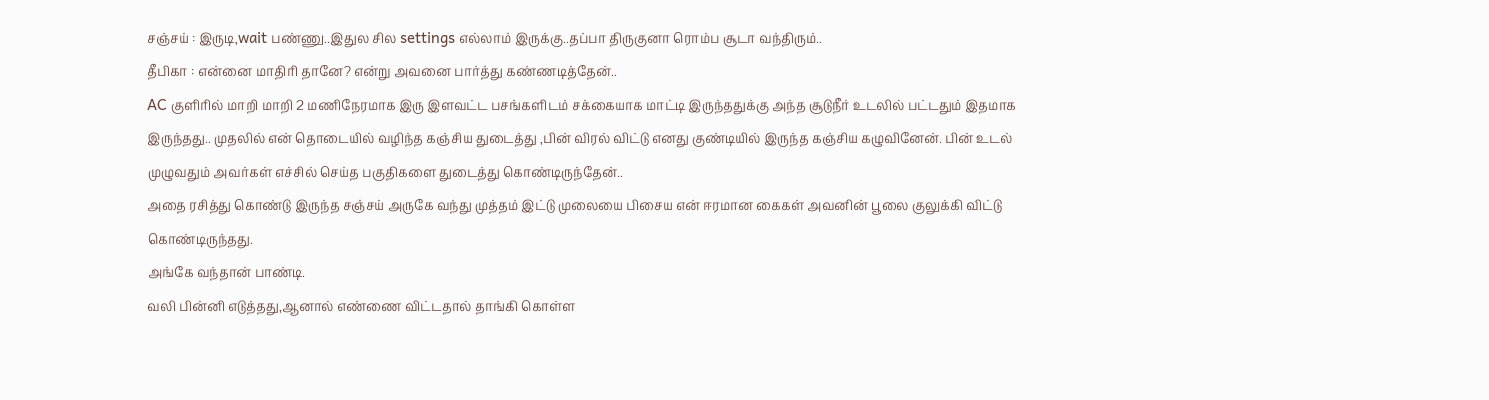சஞ்சய் : இருடி,wait பண்ணு..இதுல சில settings எல்லாம் இருக்கு..தப்பா திருகுனா ரொம்ப சூடா வந்திரும்..
தீபிகா : என்னை மாதிரி தானே? என்று அவனை பார்த்து கண்ணடித்தேன்..
AC குளிரில் மாறி மாறி 2 மணிநேரமாக இரு இளவட்ட பசங்களிடம் சக்கையாக மாட்டி இருந்ததுக்கு அந்த சூடுநீர் உடலில் பட்டதும் இதமாக இருந்தது.. முதலில் என் தொடையில் வழிந்த கஞ்சிய துடைத்து ,பின் விரல் விட்டு எனது குண்டியில் இருந்த கஞ்சிய கழுவினேன். பின் உடல் முழுவதும் அவர்கள் எச்சில் செய்த பகுதிகளை துடைத்து கொண்டிருந்தேன்..
அதை ரசித்து கொண்டு இருந்த சஞ்சய் அருகே வந்து முத்தம் இட்டு முலையை பிசைய என் ஈரமான கைகள் அவனின் பூலை குலுக்கி விட்டு கொண்டிருந்தது.
அங்கே வந்தான் பாண்டி.
வலி பின்னி எடுத்தது,ஆனால் எண்ணை விட்டதால் தாங்கி கொள்ள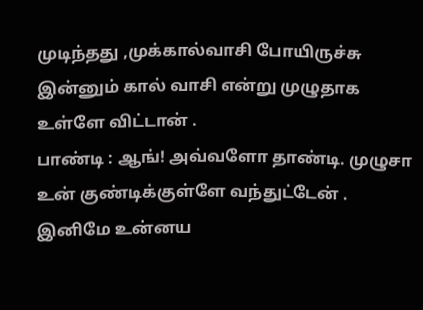முடிந்தது ,முக்கால்வாசி போயிருச்சு இன்னும் கால் வாசி என்று முழுதாக உள்ளே விட்டான் .
பாண்டி : ஆங்! அவ்வளோ தாண்டி. முழுசா உன் குண்டிக்குள்ளே வந்துட்டேன் . இனிமே உன்னய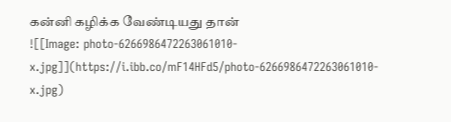கன்னி கழிக்க வேண்டியது தான்
![[Image: photo-6266986472263061010-x.jpg]](https://i.ibb.co/mF14HFd5/photo-6266986472263061010-x.jpg)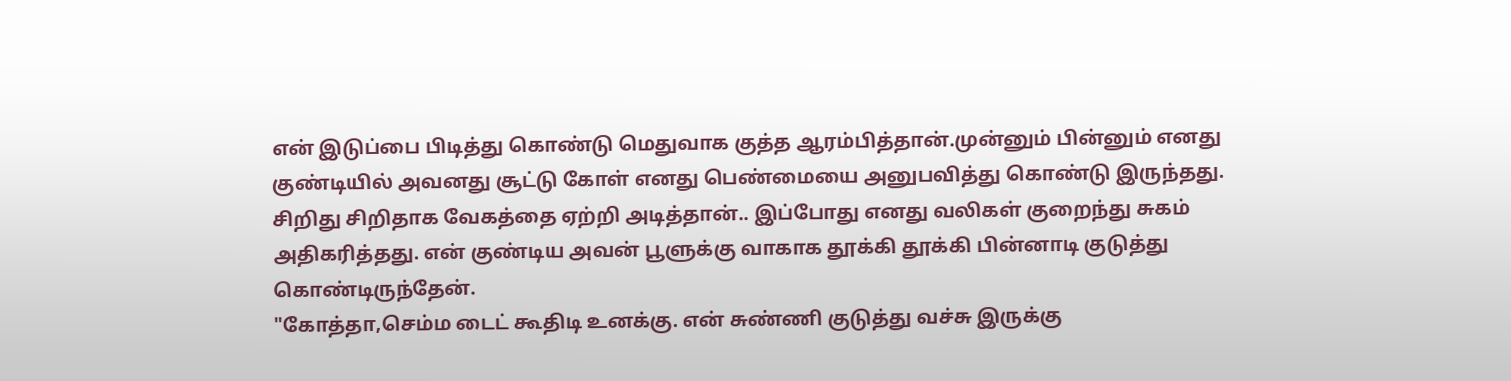என் இடுப்பை பிடித்து கொண்டு மெதுவாக குத்த ஆரம்பித்தான்.முன்னும் பின்னும் எனது குண்டியில் அவனது சூட்டு கோள் எனது பெண்மையை அனுபவித்து கொண்டு இருந்தது.
சிறிது சிறிதாக வேகத்தை ஏற்றி அடித்தான்.. இப்போது எனது வலிகள் குறைந்து சுகம் அதிகரித்தது. என் குண்டிய அவன் பூளுக்கு வாகாக தூக்கி தூக்கி பின்னாடி குடுத்து கொண்டிருந்தேன்.
"கோத்தா,செம்ம டைட் கூதிடி உனக்கு. என் சுண்ணி குடுத்து வச்சு இருக்கு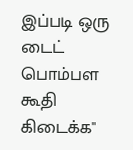இப்படி ஒரு டைட் பொம்பள கூதி கிடைக்க"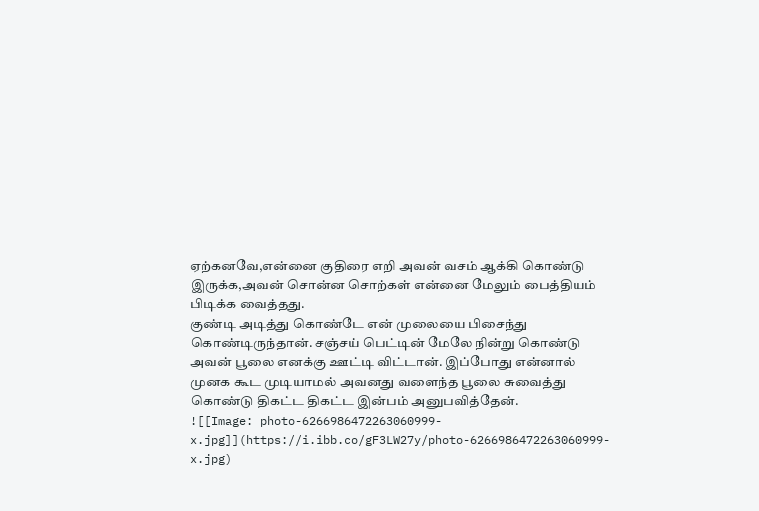ஏற்கனவே,என்னை குதிரை எறி அவன் வசம் ஆக்கி கொண்டு இருக்க,அவன் சொன்ன சொற்கள் என்னை மேலும் பைத்தியம் பிடிக்க வைத்தது.
குண்டி அடித்து கொண்டே என் முலையை பிசைந்து கொண்டிருந்தான். சஞ்சய் பெட்டின் மேலே நின்று கொண்டு அவன் பூலை எனக்கு ஊட்டி விட்டான். இப்போது என்னால் முனக கூட முடியாமல் அவனது வளைந்த பூலை சுவைத்து கொண்டு திகட்ட திகட்ட இன்பம் அனுபவித்தேன்.
![[Image: photo-6266986472263060999-x.jpg]](https://i.ibb.co/gF3LW27y/photo-6266986472263060999-x.jpg)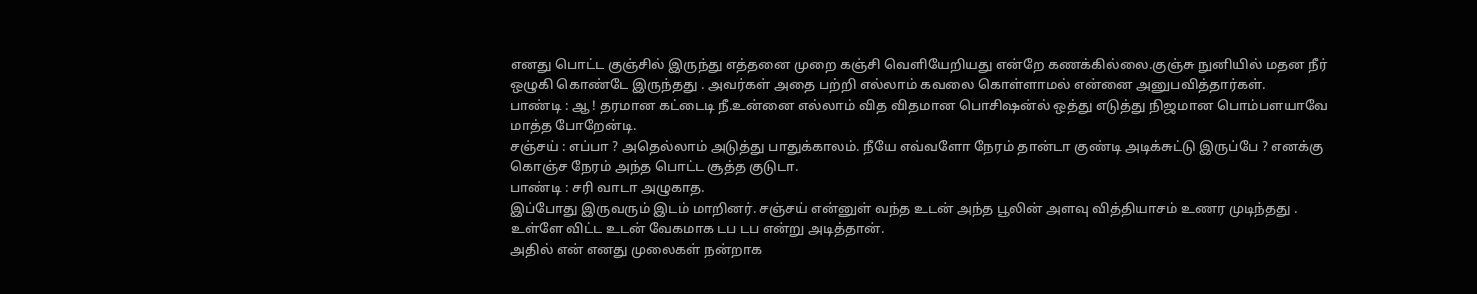எனது பொட்ட குஞ்சில் இருந்து எத்தனை முறை கஞ்சி வெளியேறியது என்றே கணக்கில்லை.குஞ்சு நுனியில் மதன நீர் ஒழுகி கொண்டே இருந்தது . அவர்கள் அதை பற்றி எல்லாம் கவலை கொள்ளாமல் என்னை அனுபவித்தார்கள்.
பாண்டி : ஆ ! தரமான கட்டைடி நீ.உன்னை எல்லாம் வித விதமான பொசிஷன்ல் ஒத்து எடுத்து நிஜமான பொம்பளயாவே மாத்த போறேன்டி.
சஞ்சய் : எப்பா ? அதெல்லாம் அடுத்து பாதுக்காலம். நீயே எவ்வளோ நேரம் தான்டா குண்டி அடிக்சுட்டு இருப்பே ? எனக்கு கொஞ்ச நேரம் அந்த பொட்ட சூத்த குடுடா.
பாண்டி : சரி வாடா அழுகாத.
இப்போது இருவரும் இடம் மாறினர். சஞ்சய் என்னுள் வந்த உடன் அந்த பூலின் அளவு வித்தியாசம் உணர முடிந்தது . உள்ளே விட்ட உடன் வேகமாக டப டப என்று அடித்தான்.
அதில் என் எனது முலைகள் நன்றாக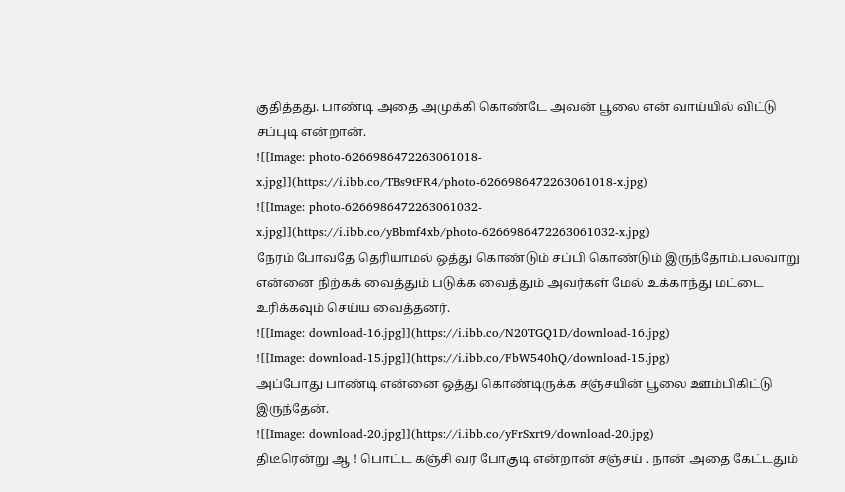குதித்தது. பாண்டி அதை அமுக்கி கொண்டே அவன் பூலை என் வாய்யில் விட்டு சப்புடி என்றான்.
![[Image: photo-6266986472263061018-x.jpg]](https://i.ibb.co/TBs9tFR4/photo-6266986472263061018-x.jpg)
![[Image: photo-6266986472263061032-x.jpg]](https://i.ibb.co/yBbmf4xb/photo-6266986472263061032-x.jpg)
நேரம் போவதே தெரியாமல் ஒத்து கொண்டும் சப்பி கொண்டும் இருந்தோம்.பலவாறு என்னை நிற்கக் வைத்தும் படுக்க வைத்தும் அவர்கள் மேல் உக்காந்து மட்டை உரிக்கவும் செய்ய வைத்தனர்.
![[Image: download-16.jpg]](https://i.ibb.co/N20TGQ1D/download-16.jpg)
![[Image: download-15.jpg]](https://i.ibb.co/FbW540hQ/download-15.jpg)
அப்போது பாண்டி என்னை ஒத்து கொண்டிருக்க சஞ்சயின் பூலை ஊம்பிகிட்டு இருந்தேன்.
![[Image: download-20.jpg]](https://i.ibb.co/yFrSxrt9/download-20.jpg)
திடீரென்று ஆ ! பொட்ட கஞ்சி வர போகுடி என்றான் சஞ்சய் . நான் அதை கேட்டதும்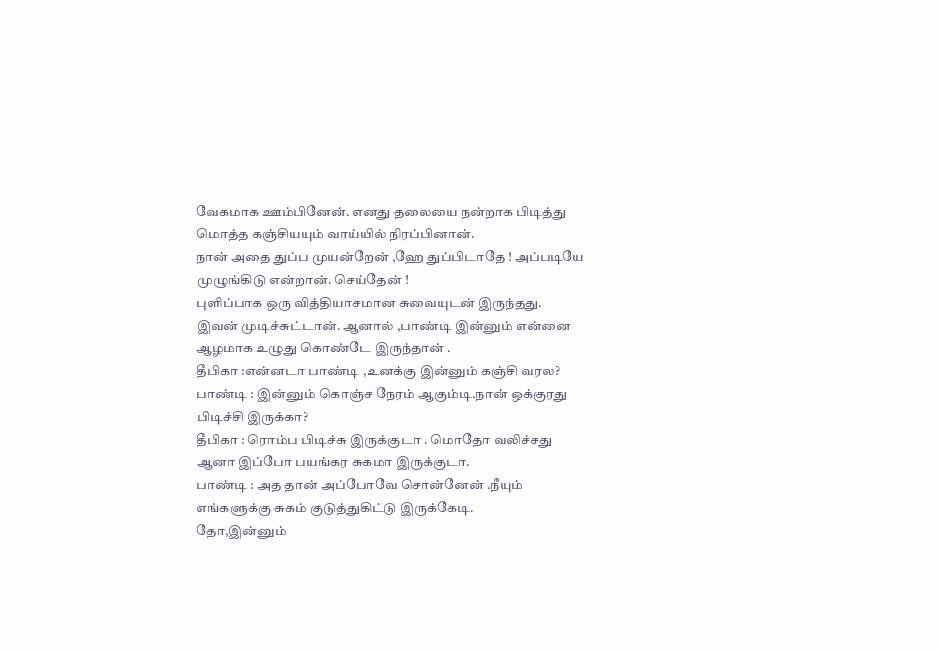வேகமாக ஊம்பினேன். எனது தலையை நன்றாக பிடித்து மொத்த கஞ்சியயும் வாய்யில் நிரப்பினான்.
நான் அதை துப்ப முயன்றேன் ,ஹே துப்பிடாதே ! அப்படியே முழுங்கிடு என்றான். செய்தேன் !
புளிப்பாக ஒரு வித்தியாசமான சுவையுடன் இருந்தது.
இவன் முடிச்சுட்டான். ஆனால் ,பாண்டி இன்னும் என்னை ஆழமாக உழுது கொண்டே இருந்தான் .
தீபிகா :என்னடா பாண்டி ,உனக்கு இன்னும் கஞ்சி வரல?
பாண்டி : இன்னும் கொஞ்ச நேரம் ஆகும்டி.நான் ஒக்குரது பிடிச்சி இருக்கா?
தீபிகா : ரொம்ப பிடிச்சு இருக்குடா . மொதோ வலிச்சது ஆனா இப்போ பயங்கர சுகமா இருக்குடா.
பாண்டி : அத தான் அப்போவே சொன்னேன் .நீயும் எங்களுக்கு சுகம் குடுத்துகிட்டு இருக்கேடி.
தோ,இன்னும்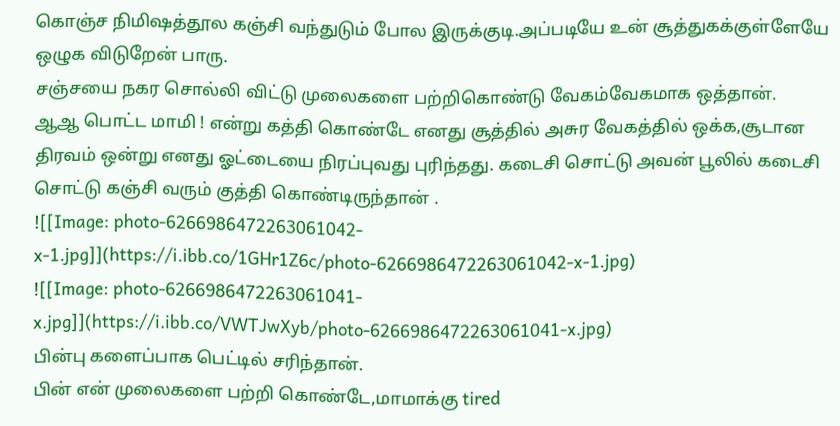கொஞ்ச நிமிஷத்தூல கஞ்சி வந்துடும் போல இருக்குடி.அப்படியே உன் சூத்துகக்குள்ளேயே ஒழுக விடுறேன் பாரு.
சஞ்சயை நகர சொல்லி விட்டு முலைகளை பற்றிகொண்டு வேகம்வேகமாக ஒத்தான்.
ஆஆ பொட்ட மாமி ! என்று கத்தி கொண்டே எனது சூத்தில் அசுர வேகத்தில் ஒக்க,சூடான திரவம் ஒன்று எனது ஓட்டையை நிரப்புவது புரிந்தது. கடைசி சொட்டு அவன் பூலில் கடைசி சொட்டு கஞ்சி வரும் குத்தி கொண்டிருந்தான் .
![[Image: photo-6266986472263061042-x-1.jpg]](https://i.ibb.co/1GHr1Z6c/photo-6266986472263061042-x-1.jpg)
![[Image: photo-6266986472263061041-x.jpg]](https://i.ibb.co/VWTJwXyb/photo-6266986472263061041-x.jpg)
பின்பு களைப்பாக பெட்டில் சரிந்தான்.
பின் என் முலைகளை பற்றி கொண்டே,மாமாக்கு tired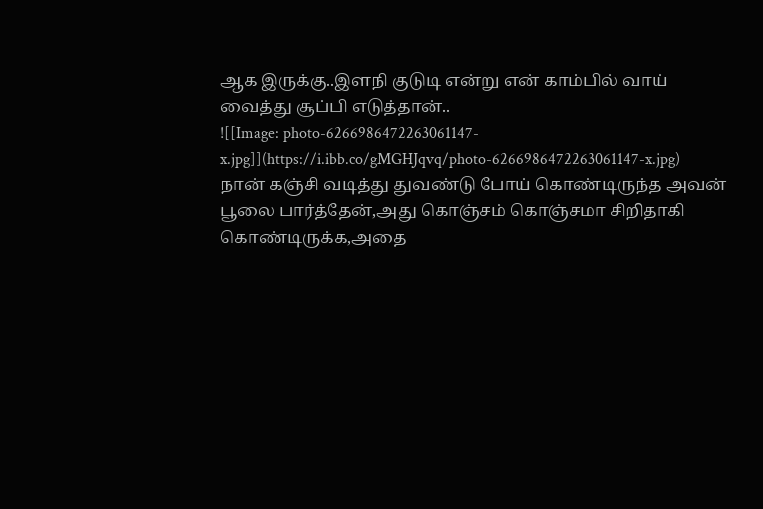ஆக இருக்கு..இளநி குடுடி என்று என் காம்பில் வாய் வைத்து சூப்பி எடுத்தான்..
![[Image: photo-6266986472263061147-x.jpg]](https://i.ibb.co/gMGHJqvq/photo-6266986472263061147-x.jpg)
நான் கஞ்சி வடித்து துவண்டு போய் கொண்டிருந்த அவன் பூலை பார்த்தேன்,அது கொஞ்சம் கொஞ்சமா சிறிதாகி கொண்டிருக்க,அதை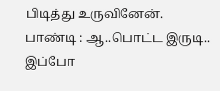பிடித்து உருவினேன்.
பாண்டி : ஆ..பொட்ட இருடி.. இப்போ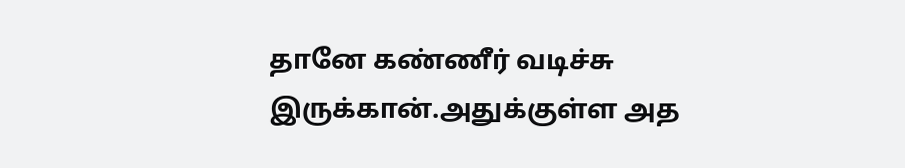தானே கண்ணீர் வடிச்சு இருக்கான்.அதுக்குள்ள அத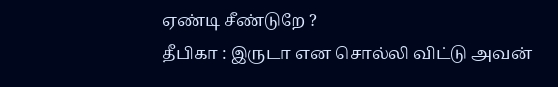ஏண்டி சீண்டுறே ?
தீபிகா : இருடா என சொல்லி விட்டு அவன்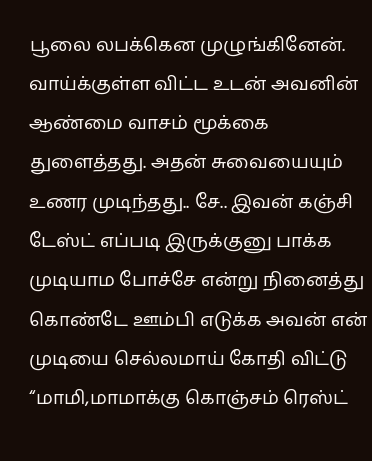பூலை லபக்கென முழுங்கினேன். வாய்க்குள்ள விட்ட உடன் அவனின் ஆண்மை வாசம் மூக்கை துளைத்தது. அதன் சுவையையும் உணர முடிந்தது.. சே.. இவன் கஞ்சி டேஸ்ட் எப்படி இருக்குனு பாக்க முடியாம போச்சே என்று நினைத்து கொண்டே ஊம்பி எடுக்க அவன் என் முடியை செல்லமாய் கோதி விட்டு “மாமி,மாமாக்கு கொஞ்சம் ரெஸ்ட்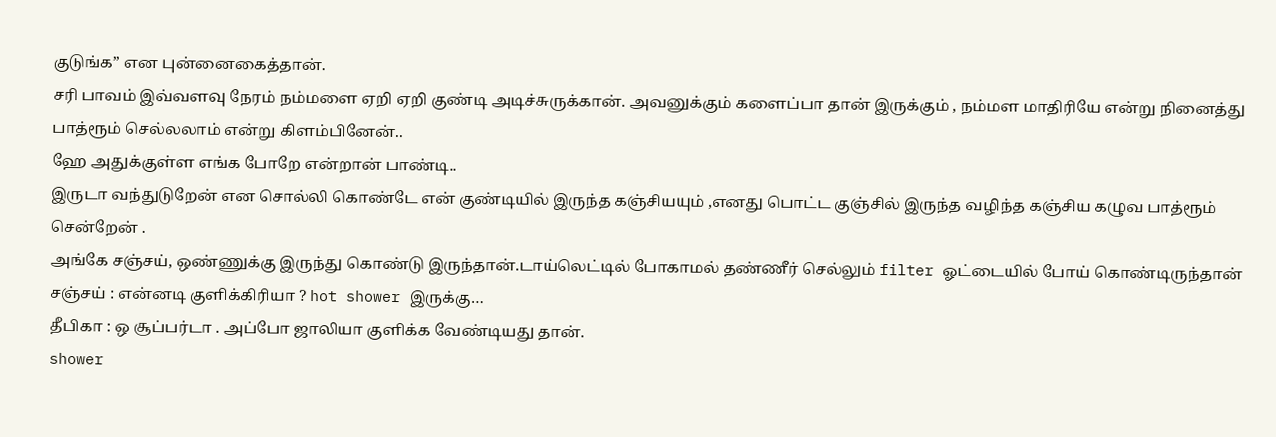குடுங்க” என புன்னைகைத்தான்.
சரி பாவம் இவ்வளவு நேரம் நம்மளை ஏறி ஏறி குண்டி அடிச்சுருக்கான். அவனுக்கும் களைப்பா தான் இருக்கும் , நம்மள மாதிரியே என்று நினைத்து பாத்ரூம் செல்லலாம் என்று கிளம்பினேன்..
ஹே அதுக்குள்ள எங்க போறே என்றான் பாண்டி..
இருடா வந்துடுறேன் என சொல்லி கொண்டே என் குண்டியில் இருந்த கஞ்சியயும் ,எனது பொட்ட குஞ்சில் இருந்த வழிந்த கஞ்சிய கழுவ பாத்ரூம் சென்றேன் .
அங்கே சஞ்சய், ஒண்ணுக்கு இருந்து கொண்டு இருந்தான்.டாய்லெட்டில் போகாமல் தண்ணீர் செல்லும் filter ஓட்டையில் போய் கொண்டிருந்தான்
சஞ்சய் : என்னடி குளிக்கிரியா ? hot shower இருக்கு…
தீபிகா : ஒ சூப்பர்டா . அப்போ ஜாலியா குளிக்க வேண்டியது தான்.
shower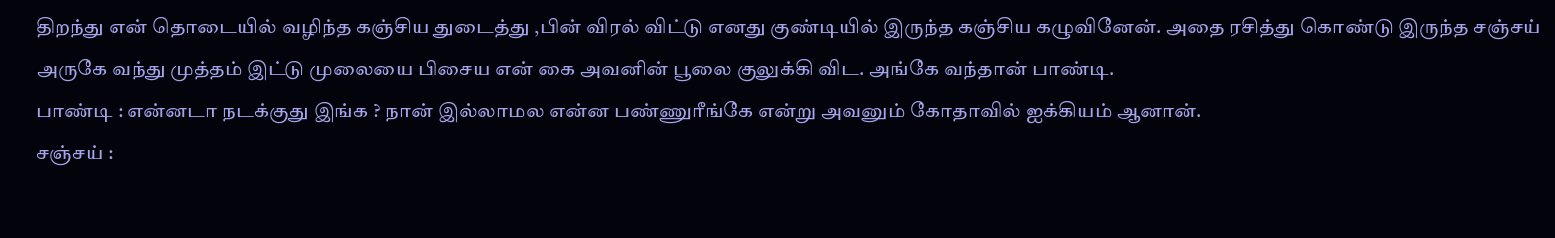திறந்து என் தொடையில் வழிந்த கஞ்சிய துடைத்து ,பின் விரல் விட்டு எனது குண்டியில் இருந்த கஞ்சிய கழுவினேன். அதை ரசித்து கொண்டு இருந்த சஞ்சய் அருகே வந்து முத்தம் இட்டு முலையை பிசைய என் கை அவனின் பூலை குலுக்கி விட. அங்கே வந்தான் பாண்டி.
பாண்டி : என்னடா நடக்குது இங்க ? நான் இல்லாமல என்ன பண்ணுரீங்கே என்று அவனும் கோதாவில் ஐக்கியம் ஆனான்.
சஞ்சய் :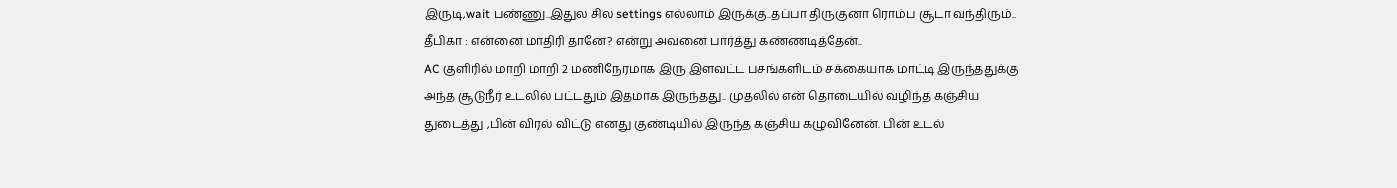இருடி,wait பண்ணு..இதுல சில settings எல்லாம் இருக்கு..தப்பா திருகுனா ரொம்ப சூடா வந்திரும்..
தீபிகா : என்னை மாதிரி தானே? என்று அவனை பார்த்து கண்ணடித்தேன்..
AC குளிரில் மாறி மாறி 2 மணிநேரமாக இரு இளவட்ட பசங்களிடம் சக்கையாக மாட்டி இருந்ததுக்கு அந்த சூடுநீர் உடலில் பட்டதும் இதமாக இருந்தது.. முதலில் என் தொடையில் வழிந்த கஞ்சிய துடைத்து ,பின் விரல் விட்டு எனது குண்டியில் இருந்த கஞ்சிய கழுவினேன். பின் உடல்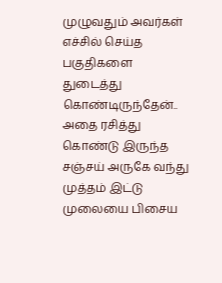முழுவதும் அவர்கள் எச்சில் செய்த பகுதிகளை துடைத்து கொண்டிருந்தேன்..
அதை ரசித்து கொண்டு இருந்த சஞ்சய் அருகே வந்து முத்தம் இட்டு முலையை பிசைய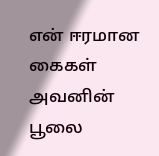என் ஈரமான கைகள் அவனின் பூலை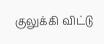குலுக்கி விட்டு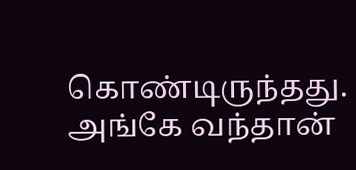கொண்டிருந்தது.
அங்கே வந்தான்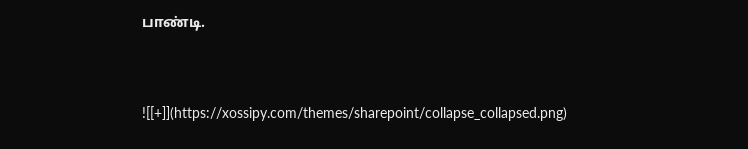பாண்டி.


![[+]](https://xossipy.com/themes/sharepoint/collapse_collapsed.png)